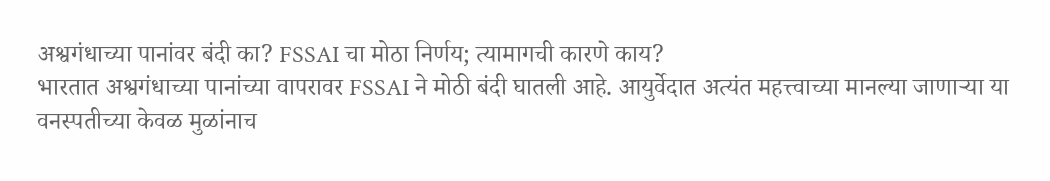अश्वगंधाच्या पानांवर बंदी का? FSSAI चा मोठा निर्णय; त्यामागची कारणे काय?
भारतात अश्वगंधाच्या पानांच्या वापरावर FSSAI ने मोठी बंदी घातली आहे. आयुर्वेदात अत्यंत महत्त्वाच्या मानल्या जाणाऱ्या या वनस्पतीच्या केवळ मुळांनाच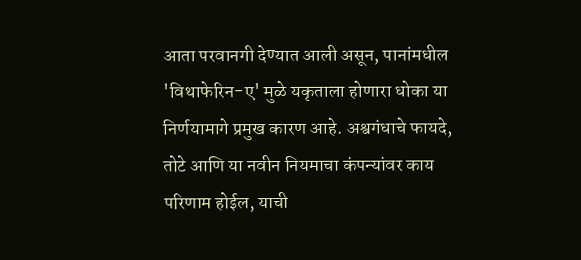आता परवानगी देण्यात आली असून, पानांमधील 'विथाफेरिन-ए' मुळे यकृताला होणारा धोका या निर्णयामागे प्रमुख कारण आहे. अश्वगंधाचे फायदे, तोटे आणि या नवीन नियमाचा कंपन्यांवर काय परिणाम होईल, याची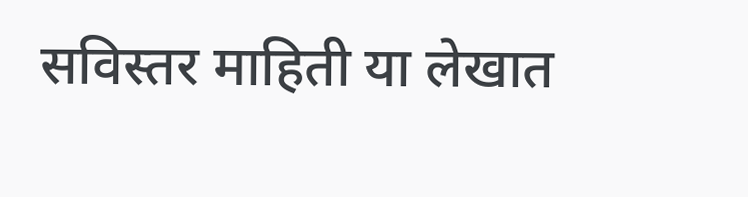सविस्तर माहिती या लेखात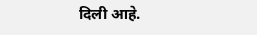दिली आहे.